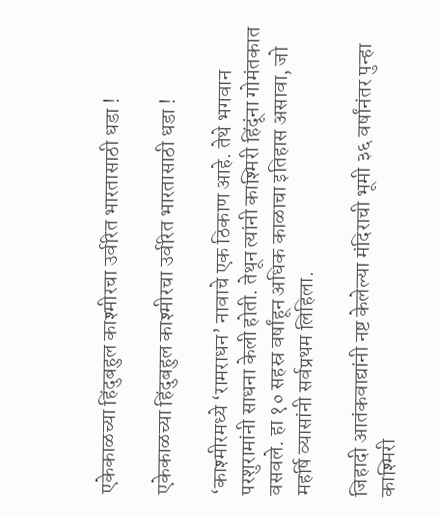एकेकाळच्या हिंदुबहुल काश्मीरचा उर्वरित भारतासाठी धडा !

एकेकाळच्या हिंदुबहुल काश्मीरचा उर्वरित भारतासाठी धडा !

‘काश्मीरमध्ये ‘रामराधन’ नावाचे एक ठिकाण आहे. तेथे भगवान परशुरामांनी साधना केली होती. तेथून त्यांनी काश्मिरी हिंदूंना गोमंतकात वसवले. हा १० सहस्र वर्षांहून अधिक काळाचा इतिहास असावा, जो महर्षि व्यासांनी सर्वप्रथम लिहिला.

जिहादी आतंकवाद्यांनी नष्ट केलेल्या मंदिराची भूमी ३६ वर्षांनंतर पुन्हा काश्मिरी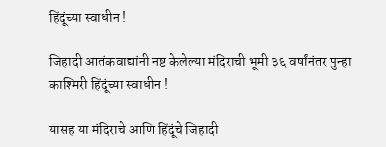हिंदूंच्या स्वाधीन !

जिहादी आतंकवाद्यांनी नष्ट केलेल्या मंदिराची भूमी ३६ वर्षांनंतर पुन्हा काश्मिरी हिंदूंच्या स्वाधीन !

यासह या मंदिराचे आणि हिंदूंचे जिहादी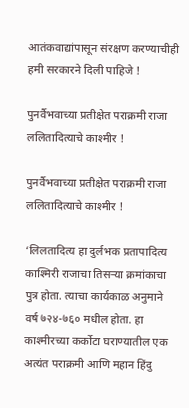आतंकवाद्यांपासून संरक्षण करण्याचीही हमी सरकारने दिली पाहिजे !

पुनर्वैभवाच्या प्रतीक्षेत पराक्रमी राजा ललितादित्याचे काश्मीर !

पुनर्वैभवाच्या प्रतीक्षेत पराक्रमी राजा ललितादित्याचे काश्मीर !

‘लिलतादित्य हा दुर्लभक प्रतापादित्य काश्मिरी राजाचा तिसर्‍या क्रमांकाचा पुत्र होता. त्याचा कार्यकाळ अनुमाने वर्ष ७२४-७६० मधील होता. हा काश्मीरच्या कर्कोटा घराण्यातील एक अत्यंत पराक्रमी आणि महान हिंदु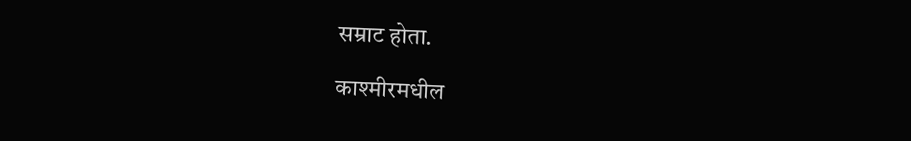सम्राट होता.

काश्मीरमधील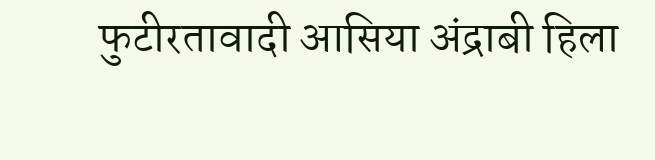फुटीरतावादी आसिया अंद्राबी हिला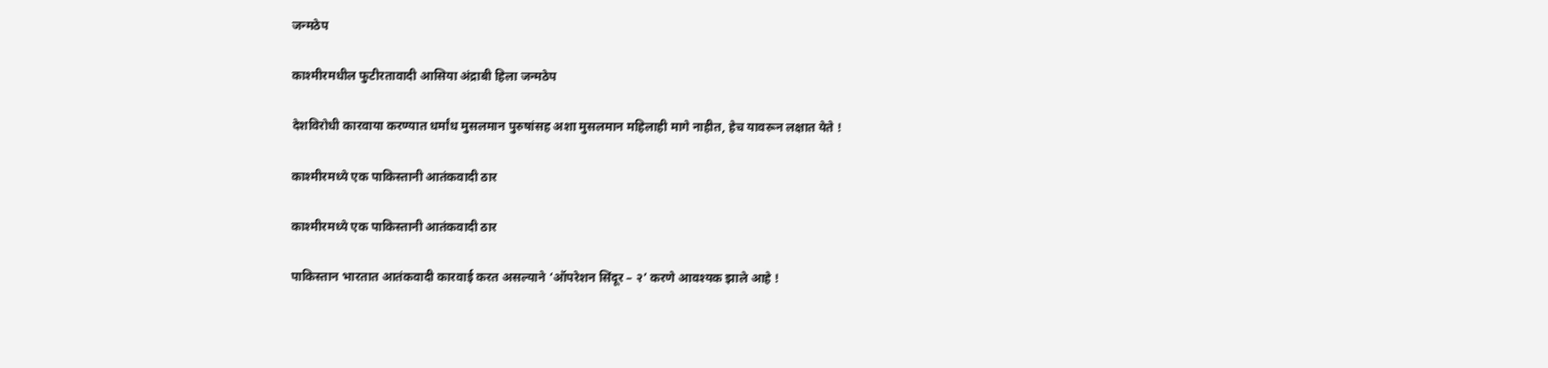जन्मठेप

काश्मीरमधील फुटीरतावादी आसिया अंद्राबी हिला जन्मठेप

देशविरोधी कारवाया करण्यात धर्मांध मुसलमान पुरुषांसह अशा मुसलमान महिलाही मागे नाहीत, हेच यावरून लक्षात येते !

काश्मीरमध्ये एक पाकिस्तानी आतंकवादी ठार

काश्मीरमध्ये एक पाकिस्तानी आतंकवादी ठार

पाकिस्तान भारतात आतंकवादी कारवाई करत असल्याने ‘ऑपरेशन सिंदूर – २’ करणे आवश्यक झाले आहे !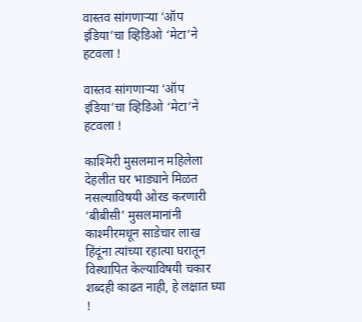वास्तव सांगणार्‍या ‘ऑप इंडिया’चा व्हिडिओ ‘मेटा’ने हटवला !

वास्तव सांगणार्‍या ‘ऑप इंडिया’चा व्हिडिओ ‘मेटा’ने हटवला !

काश्मिरी मुसलमान महिलेला देहलीत घर भाड्याने मिळत नसल्याविषयी ओरड करणारी ‘बीबीसी’ मुसलमानांनी काश्मीरमधून साडेचार लाख हिंदूंना त्यांच्या रहात्या घरातून विस्थापित केल्याविषयी चकार शब्दही काढत नाही, हे लक्षात घ्या !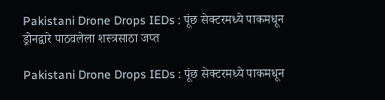Pakistani Drone Drops IEDs : पूंछ सेक्टरमध्ये पाकमधून ड्रोनद्वारे पाठवलेला शस्त्रसाठा जप्त

Pakistani Drone Drops IEDs : पूंछ सेक्टरमध्ये पाकमधून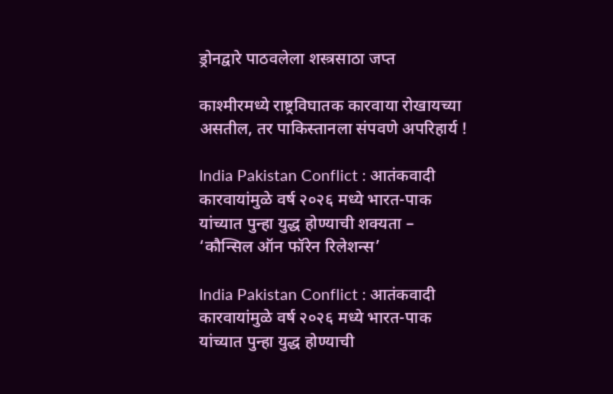ड्रोनद्वारे पाठवलेला शस्त्रसाठा जप्त

काश्मीरमध्ये राष्ट्रविघातक कारवाया रोखायच्या असतील, तर पाकिस्तानला संपवणे अपरिहार्य !

India Pakistan Conflict : आतंकवादी कारवायांमुळे वर्ष २०२६ मध्ये भारत-पाक यांच्यात पुन्हा युद्ध होण्याची शक्यता – ‘कौन्सिल ऑन फॉरेन रिलेशन्स’

India Pakistan Conflict : आतंकवादी कारवायांमुळे वर्ष २०२६ मध्ये भारत-पाक यांच्यात पुन्हा युद्ध होण्याची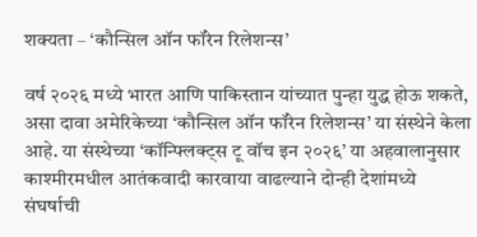शक्यता – ‘कौन्सिल ऑन फॉरेन रिलेशन्स’

वर्ष २०२६ मध्ये भारत आणि पाकिस्तान यांच्यात पुन्हा युद्ध होऊ शकते, असा दावा अमेरिकेच्या ‘कौन्सिल ऑन फॉरेन रिलेशन्स’ या संस्थेने केला आहे. या संस्थेच्या ‘कॉन्फ्लिक्ट्स टू वॉच इन २०२६’ या अहवालानुसार काश्मीरमधील आतंकवादी कारवाया वाढल्याने दोन्ही देशांमध्ये संघर्षाची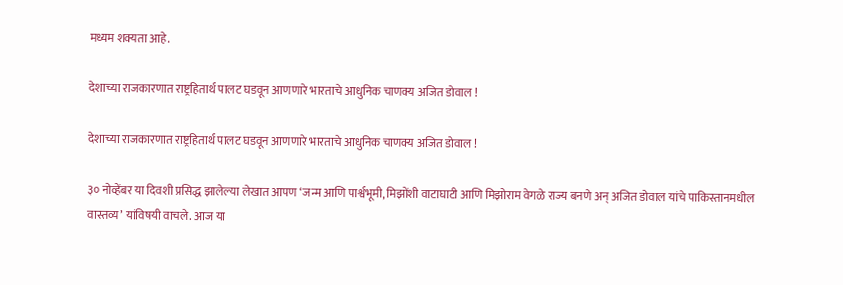मध्यम शक्यता आहे.

देशाच्या राजकारणात राष्ट्रहितार्थ पालट घडवून आणणारे भारताचे आधुनिक चाणक्य अजित डोवाल !

देशाच्या राजकारणात राष्ट्रहितार्थ पालट घडवून आणणारे भारताचे आधुनिक चाणक्य अजित डोवाल !

३० नोव्हेंबर या दिवशी प्रसिद्ध झालेल्या लेखात आपण ‘जन्म आणि पार्श्वभूमी, मिझोंशी वाटाघाटी आणि मिझोराम वेगळे राज्य बनणे अन् अजित डोवाल यांचे पाकिस्तानमधील वास्तव्य’ यांविषयी वाचले. आज या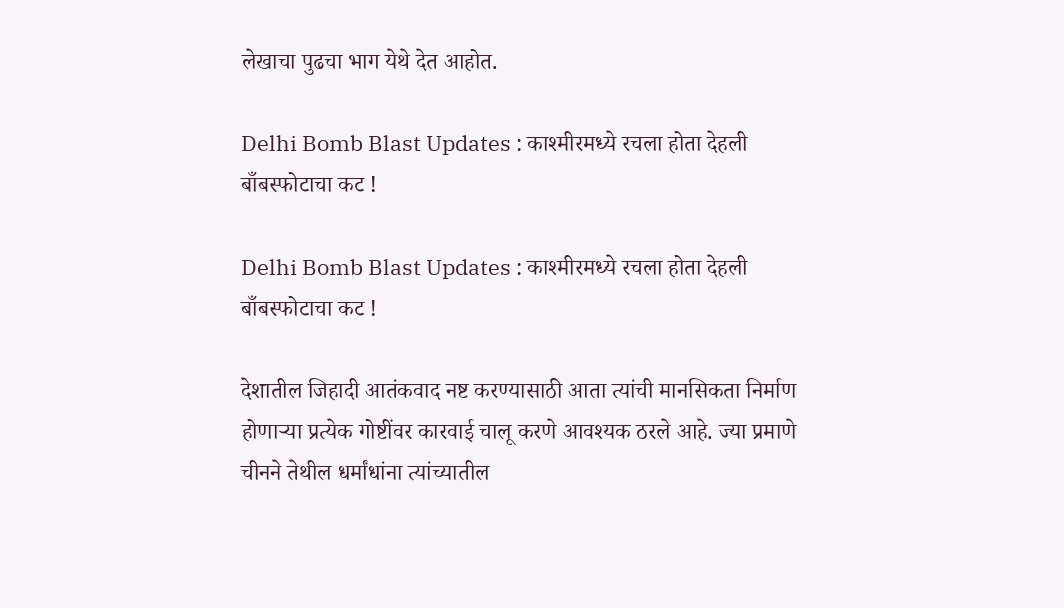लेखाचा पुढचा भाग येथे देत आहोत.

Delhi Bomb Blast Updates : काश्मीरमध्ये रचला होता देहली बाँबस्फोटाचा कट !

Delhi Bomb Blast Updates : काश्मीरमध्ये रचला होता देहली बाँबस्फोटाचा कट !

देशातील जिहादी आतंकवाद नष्ट करण्यासाठी आता त्यांची मानसिकता निर्माण होणार्‍या प्रत्येक गोष्टींवर कारवाई चालू करणे आवश्यक ठरले आहे. ज्या प्रमाणे चीनने तेथील धर्मांधांना त्यांच्यातील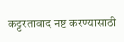कट्टरतावाद नष्ट करण्यासाठी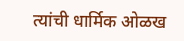त्यांची धार्मिक ओळख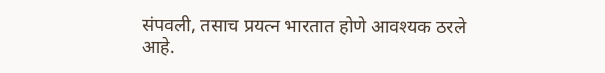संपवली, तसाच प्रयत्न भारतात होणे आवश्यक ठरले आहे.